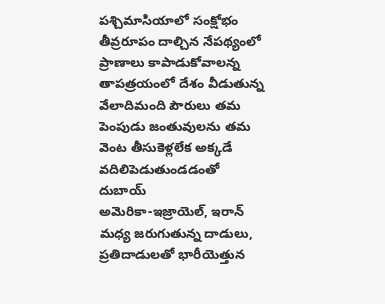పశ్చిమాసియాలో సంక్షోభం తీవ్రరూపం దాల్చిన నేపథ్యంలో ప్రాణాలు కాపాడుకోవాలన్న తాపత్రయంలో దేశం వీడుతున్న వేలాదిమంది పౌరులు తమ పెంపుడు జంతువులను తమ వెంట తీసుకెళ్లలేక అక్కడే వదిలిపెడుతుండడంతో దుబాయ్
అమెరికా-ఇజ్రాయెల్, ఇరాన్ మధ్య జరుగుతున్న దాడులు, ప్రతిదాడులతో భారీయెత్తున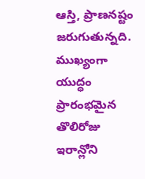ఆస్తి, ప్రాణనష్టం జరుగుతున్నది. ముఖ్యంగా యుద్ధం ప్రారంభమైన తొలిరోజు ఇరాన్లోని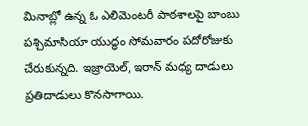మినాబ్లో ఉన్న ఓ ఎలిమెంటరీ పాఠశాలపై బాంబు
పశ్చిమాసియా యుద్ధం సోమవారం పదోరోజుకు చేరుకున్నది. ఇజ్రాయెల్, ఇరాన్ మధ్య దాడులు ప్రతిదాడులు కొనసాగాయి.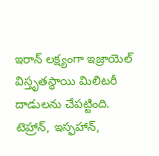ఇరాన్ లక్ష్యంగా ఇజ్రాయెల్ విస్తృతస్థాయి మిలిటరీ దాడులను చేపట్టింది. టెహ్రాన్, ఇస్ఫహాన్,